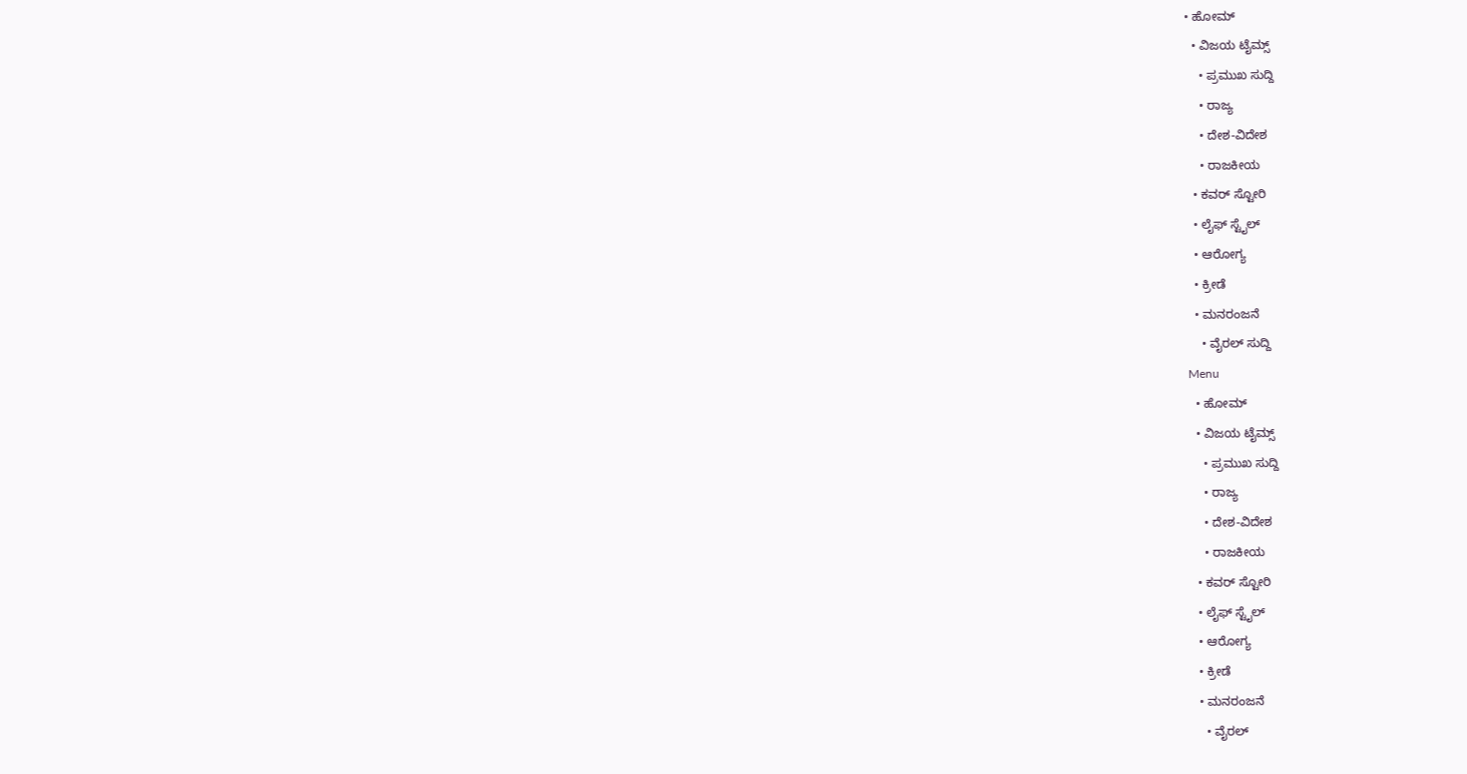• ಹೋಮ್
  • ವಿಜಯ ಟೈಮ್ಸ್‌
    • ಪ್ರಮುಖ ಸುದ್ದಿ
    • ರಾಜ್ಯ
    • ದೇಶ-ವಿದೇಶ
    • ರಾಜಕೀಯ
  • ಕವರ್‌ ಸ್ಟೋರಿ
  • ಲೈಫ್ ಸ್ಟೈಲ್
  • ಆರೋಗ್ಯ
  • ಕ್ರೀಡೆ
  • ಮನರಂಜನೆ
    • ವೈರಲ್ ಸುದ್ದಿ
Menu
  • ಹೋಮ್
  • ವಿಜಯ ಟೈಮ್ಸ್‌
    • ಪ್ರಮುಖ ಸುದ್ದಿ
    • ರಾಜ್ಯ
    • ದೇಶ-ವಿದೇಶ
    • ರಾಜಕೀಯ
  • ಕವರ್‌ ಸ್ಟೋರಿ
  • ಲೈಫ್ ಸ್ಟೈಲ್
  • ಆರೋಗ್ಯ
  • ಕ್ರೀಡೆ
  • ಮನರಂಜನೆ
    • ವೈರಲ್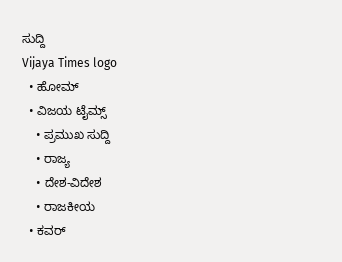ಸುದ್ದಿ
Vijaya Times logo
  • ಹೋಮ್
  • ವಿಜಯ ಟೈಮ್ಸ್‌
    • ಪ್ರಮುಖ ಸುದ್ದಿ
    • ರಾಜ್ಯ
    • ದೇಶ-ವಿದೇಶ
    • ರಾಜಕೀಯ
  • ಕವರ್‌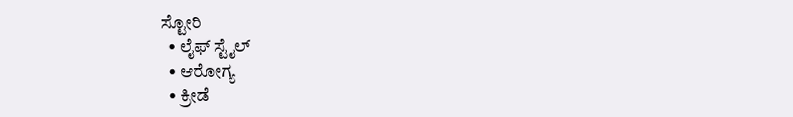ಸ್ಟೋರಿ
  • ಲೈಫ್ ಸ್ಟೈಲ್
  • ಆರೋಗ್ಯ
  • ಕ್ರೀಡೆ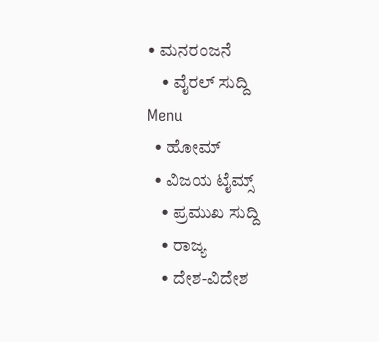• ಮನರಂಜನೆ
    • ವೈರಲ್ ಸುದ್ದಿ
Menu
  • ಹೋಮ್
  • ವಿಜಯ ಟೈಮ್ಸ್‌
    • ಪ್ರಮುಖ ಸುದ್ದಿ
    • ರಾಜ್ಯ
    • ದೇಶ-ವಿದೇಶ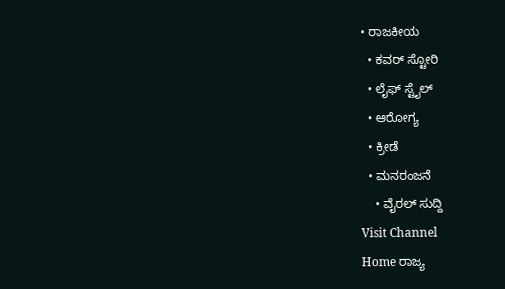• ರಾಜಕೀಯ
  • ಕವರ್‌ ಸ್ಟೋರಿ
  • ಲೈಫ್ ಸ್ಟೈಲ್
  • ಆರೋಗ್ಯ
  • ಕ್ರೀಡೆ
  • ಮನರಂಜನೆ
    • ವೈರಲ್ ಸುದ್ದಿ
Visit Channel
Home ರಾಜ್ಯ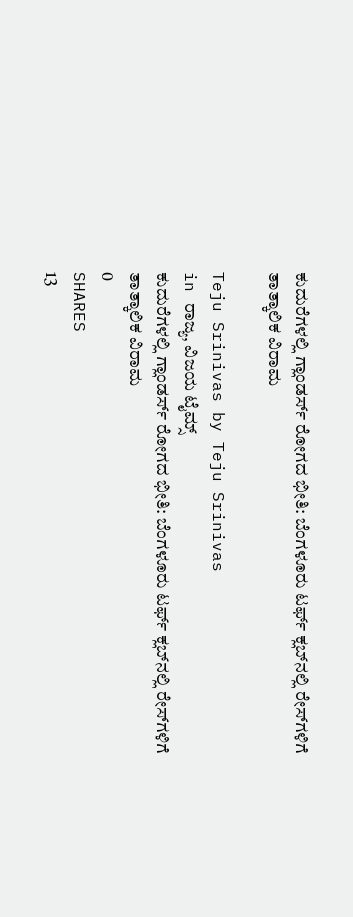ಕುದುರೆಗಳಲ್ಲಿ ಗ್ಲಾಂಡರ್ಸ್ ರೋಗದ ಭೀತಿ: ಬೆಂಗಳೂರು ಟರ್ಫ್ ಕ್ಲಬ್‌ನಲ್ಲಿ ರೇಸ್‌ಗಳಿಗೆ ತಾತ್ಕಾಲಿಕ ವಿರಾಮ

Teju Srinivas by Teju Srinivas
in ರಾಜ್ಯ, ವಿಜಯ ಟೈಮ್ಸ್‌
ಕುದುರೆಗಳಲ್ಲಿ ಗ್ಲಾಂಡರ್ಸ್ ರೋಗದ ಭೀತಿ: ಬೆಂಗಳೂರು ಟರ್ಫ್ ಕ್ಲಬ್‌ನಲ್ಲಿ ರೇಸ್‌ಗಳಿಗೆ ತಾತ್ಕಾಲಿಕ ವಿರಾಮ
0
SHARES
13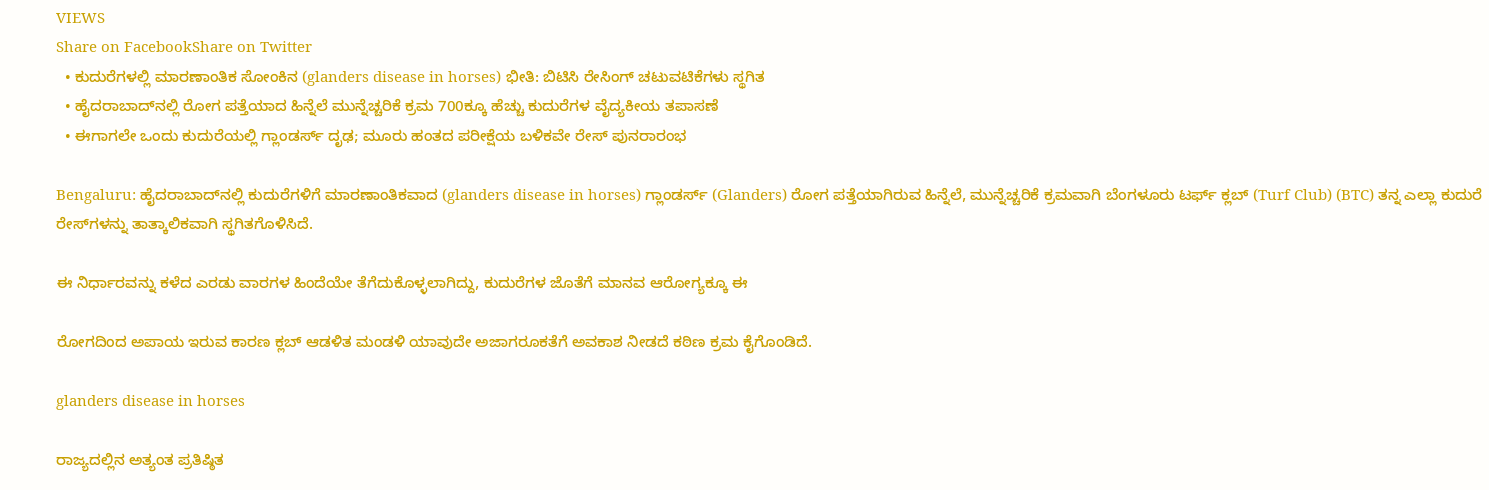VIEWS
Share on FacebookShare on Twitter
  • ಕುದುರೆಗಳಲ್ಲಿ ಮಾರಣಾಂತಿಕ ಸೋಂಕಿನ (glanders disease in horses) ಭೀತಿ: ಬಿಟಿಸಿ ರೇಸಿಂಗ್ ಚಟುವಟಿಕೆಗಳು ಸ್ಥಗಿತ
  • ಹೈದರಾಬಾದ್‌ನಲ್ಲಿ ರೋಗ ಪತ್ತೆಯಾದ ಹಿನ್ನೆಲೆ ಮುನ್ನೆಚ್ಚರಿಕೆ ಕ್ರಮ 700ಕ್ಕೂ ಹೆಚ್ಚು ಕುದುರೆಗಳ ವೈದ್ಯಕೀಯ ತಪಾಸಣೆ
  • ಈಗಾಗಲೇ ಒಂದು ಕುದುರೆಯಲ್ಲಿ ಗ್ಲಾಂಡರ್ಸ್ ದೃಢ; ಮೂರು ಹಂತದ ಪರೀಕ್ಷೆಯ ಬಳಿಕವೇ ರೇಸ್ ಪುನರಾರಂಭ

Bengaluru: ಹೈದರಾಬಾದ್‌ನಲ್ಲಿ ಕುದುರೆಗಳಿಗೆ ಮಾರಣಾಂತಿಕವಾದ (glanders disease in horses) ಗ್ಲಾಂಡರ್ಸ್ (Glanders) ರೋಗ ಪತ್ತೆಯಾಗಿರುವ ಹಿನ್ನೆಲೆ, ಮುನ್ನೆಚ್ಚರಿಕೆ ಕ್ರಮವಾಗಿ ಬೆಂಗಳೂರು ಟರ್ಫ್ ಕ್ಲಬ್ (Turf Club) (BTC) ತನ್ನ ಎಲ್ಲಾ ಕುದುರೆ ರೇಸ್‌ಗಳನ್ನು ತಾತ್ಕಾಲಿಕವಾಗಿ ಸ್ಥಗಿತಗೊಳಿಸಿದೆ.

ಈ ನಿರ್ಧಾರವನ್ನು ಕಳೆದ ಎರಡು ವಾರಗಳ ಹಿಂದೆಯೇ ತೆಗೆದುಕೊಳ್ಳಲಾಗಿದ್ದು, ಕುದುರೆಗಳ ಜೊತೆಗೆ ಮಾನವ ಆರೋಗ್ಯಕ್ಕೂ ಈ

ರೋಗದಿಂದ ಅಪಾಯ ಇರುವ ಕಾರಣ ಕ್ಲಬ್ ಆಡಳಿತ ಮಂಡಳಿ ಯಾವುದೇ ಅಜಾಗರೂಕತೆಗೆ ಅವಕಾಶ ನೀಡದೆ ಕಠಿಣ ಕ್ರಮ ಕೈಗೊಂಡಿದೆ.

glanders disease in horses

ರಾಜ್ಯದಲ್ಲಿನ ಅತ್ಯಂತ ಪ್ರತಿಷ್ಠಿತ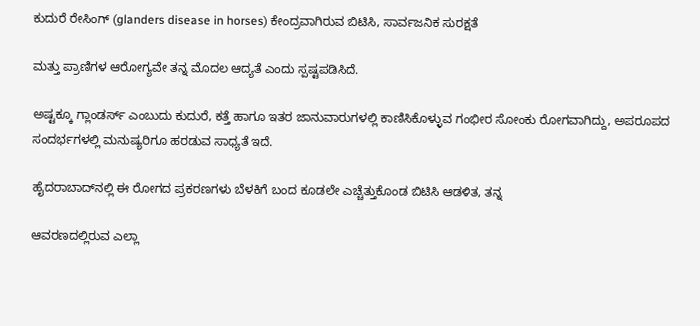ಕುದುರೆ ರೇಸಿಂಗ್ (glanders disease in horses) ಕೇಂದ್ರವಾಗಿರುವ ಬಿಟಿಸಿ, ಸಾರ್ವಜನಿಕ ಸುರಕ್ಷತೆ

ಮತ್ತು ಪ್ರಾಣಿಗಳ ಆರೋಗ್ಯವೇ ತನ್ನ ಮೊದಲ ಆದ್ಯತೆ ಎಂದು ಸ್ಪಷ್ಟಪಡಿಸಿದೆ.

ಅಷ್ಟಕ್ಕೂ ಗ್ಲಾಂಡರ್ಸ್ ಎಂಬುದು ಕುದುರೆ, ಕತ್ತೆ ಹಾಗೂ ಇತರ ಜಾನುವಾರುಗಳಲ್ಲಿ ಕಾಣಿಸಿಕೊಳ್ಳುವ ಗಂಭೀರ ಸೋಂಕು ರೋಗವಾಗಿದ್ದು, ಅಪರೂಪದ ಸಂದರ್ಭಗಳಲ್ಲಿ ಮನುಷ್ಯರಿಗೂ ಹರಡುವ ಸಾಧ್ಯತೆ ಇದೆ.

ಹೈದರಾಬಾದ್‌ನಲ್ಲಿ ಈ ರೋಗದ ಪ್ರಕರಣಗಳು ಬೆಳಕಿಗೆ ಬಂದ ಕೂಡಲೇ ಎಚ್ಚೆತ್ತುಕೊಂಡ ಬಿಟಿಸಿ ಆಡಳಿತ, ತನ್ನ

ಆವರಣದಲ್ಲಿರುವ ಎಲ್ಲಾ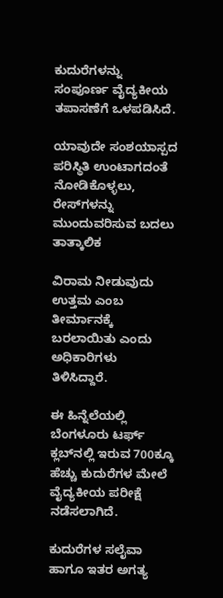ಕುದುರೆಗಳನ್ನು ಸಂಪೂರ್ಣ ವೈದ್ಯಕೀಯ ತಪಾಸಣೆಗೆ ಒಳಪಡಿಸಿದೆ.

ಯಾವುದೇ ಸಂಶಯಾಸ್ಪದ ಪರಿಸ್ಥಿತಿ ಉಂಟಾಗದಂತೆ ನೋಡಿಕೊಳ್ಳಲು, ರೇಸ್‌ಗಳನ್ನು ಮುಂದುವರಿಸುವ ಬದಲು ತಾತ್ಕಾಲಿಕ

ವಿರಾಮ ನೀಡುವುದು ಉತ್ತಮ ಎಂಬ ತೀರ್ಮಾನಕ್ಕೆ ಬರಲಾಯಿತು ಎಂದು ಅಧಿಕಾರಿಗಳು ತಿಳಿಸಿದ್ದಾರೆ.

ಈ ಹಿನ್ನೆಲೆಯಲ್ಲಿ ಬೆಂಗಳೂರು ಟರ್ಫ್ ಕ್ಲಬ್‌ನಲ್ಲಿ ಇರುವ 700ಕ್ಕೂ ಹೆಚ್ಚು ಕುದುರೆಗಳ ಮೇಲೆ ವೈದ್ಯಕೀಯ ಪರೀಕ್ಷೆ ನಡೆಸಲಾಗಿದೆ.

ಕುದುರೆಗಳ ಸಲೈವಾ ಹಾಗೂ ಇತರ ಅಗತ್ಯ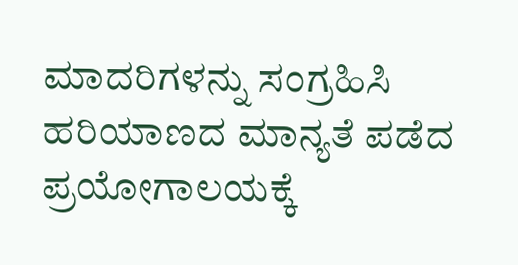ಮಾದರಿಗಳನ್ನು ಸಂಗ್ರಹಿಸಿ ಹರಿಯಾಣದ ಮಾನ್ಯತೆ ಪಡೆದ ಪ್ರಯೋಗಾಲಯಕ್ಕೆ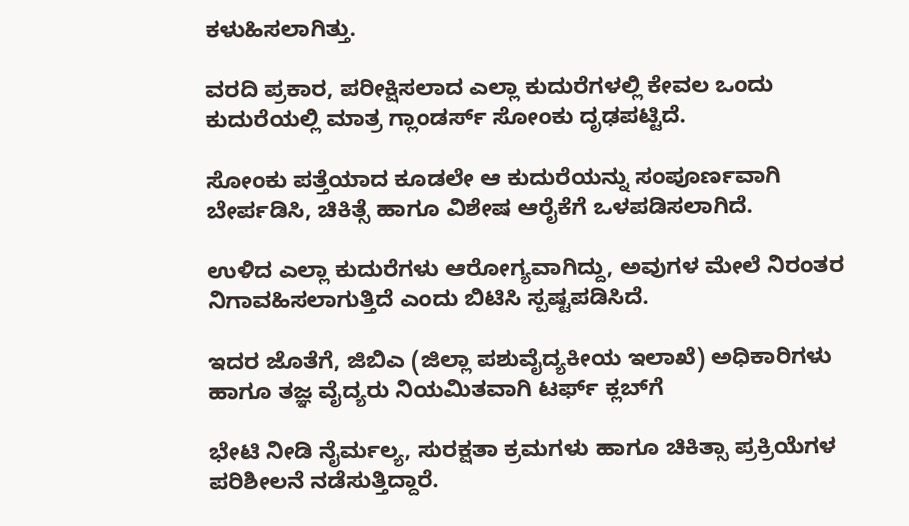ಕಳುಹಿಸಲಾಗಿತ್ತು.

ವರದಿ ಪ್ರಕಾರ, ಪರೀಕ್ಷಿಸಲಾದ ಎಲ್ಲಾ ಕುದುರೆಗಳಲ್ಲಿ ಕೇವಲ ಒಂದು ಕುದುರೆಯಲ್ಲಿ ಮಾತ್ರ ಗ್ಲಾಂಡರ್ಸ್ ಸೋಂಕು ದೃಢಪಟ್ಟಿದೆ.

ಸೋಂಕು ಪತ್ತೆಯಾದ ಕೂಡಲೇ ಆ ಕುದುರೆಯನ್ನು ಸಂಪೂರ್ಣವಾಗಿ ಬೇರ್ಪಡಿಸಿ, ಚಿಕಿತ್ಸೆ ಹಾಗೂ ವಿಶೇಷ ಆರೈಕೆಗೆ ಒಳಪಡಿಸಲಾಗಿದೆ.

ಉಳಿದ ಎಲ್ಲಾ ಕುದುರೆಗಳು ಆರೋಗ್ಯವಾಗಿದ್ದು, ಅವುಗಳ ಮೇಲೆ ನಿರಂತರ ನಿಗಾವಹಿಸಲಾಗುತ್ತಿದೆ ಎಂದು ಬಿಟಿಸಿ ಸ್ಪಷ್ಟಪಡಿಸಿದೆ.

ಇದರ ಜೊತೆಗೆ, ಜಿಬಿಎ (ಜಿಲ್ಲಾ ಪಶುವೈದ್ಯಕೀಯ ಇಲಾಖೆ) ಅಧಿಕಾರಿಗಳು ಹಾಗೂ ತಜ್ಞ ವೈದ್ಯರು ನಿಯಮಿತವಾಗಿ ಟರ್ಫ್ ಕ್ಲಬ್‌ಗೆ

ಭೇಟಿ ನೀಡಿ ನೈರ್ಮಲ್ಯ, ಸುರಕ್ಷತಾ ಕ್ರಮಗಳು ಹಾಗೂ ಚಿಕಿತ್ಸಾ ಪ್ರಕ್ರಿಯೆಗಳ ಪರಿಶೀಲನೆ ನಡೆಸುತ್ತಿದ್ದಾರೆ.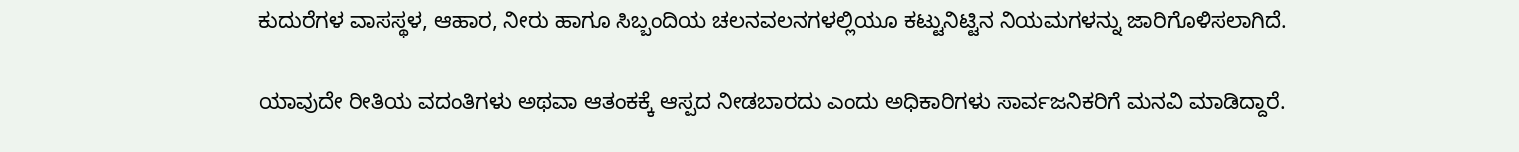ಕುದುರೆಗಳ ವಾಸಸ್ಥಳ, ಆಹಾರ, ನೀರು ಹಾಗೂ ಸಿಬ್ಬಂದಿಯ ಚಲನವಲನಗಳಲ್ಲಿಯೂ ಕಟ್ಟುನಿಟ್ಟಿನ ನಿಯಮಗಳನ್ನು ಜಾರಿಗೊಳಿಸಲಾಗಿದೆ.

ಯಾವುದೇ ರೀತಿಯ ವದಂತಿಗಳು ಅಥವಾ ಆತಂಕಕ್ಕೆ ಆಸ್ಪದ ನೀಡಬಾರದು ಎಂದು ಅಧಿಕಾರಿಗಳು ಸಾರ್ವಜನಿಕರಿಗೆ ಮನವಿ ಮಾಡಿದ್ದಾರೆ.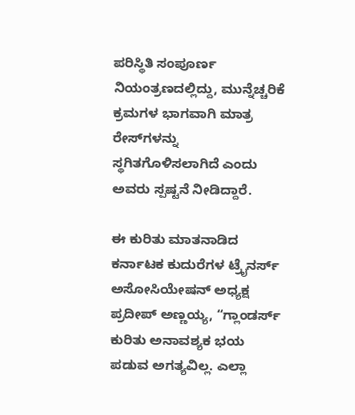ಪರಿಸ್ಥಿತಿ ಸಂಪೂರ್ಣ ನಿಯಂತ್ರಣದಲ್ಲಿದ್ದು, ಮುನ್ನೆಚ್ಚರಿಕೆ ಕ್ರಮಗಳ ಭಾಗವಾಗಿ ಮಾತ್ರ ರೇಸ್‌ಗಳನ್ನು ಸ್ಥಗಿತಗೊಳಿಸಲಾಗಿದೆ ಎಂದು ಅವರು ಸ್ಪಷ್ಟನೆ ನೀಡಿದ್ದಾರೆ.

ಈ ಕುರಿತು ಮಾತನಾಡಿದ ಕರ್ನಾಟಕ ಕುದುರೆಗಳ ಟ್ರೈನರ್ಸ್ ಅಸೋಸಿಯೇಷನ್ ಅಧ್ಯಕ್ಷ ಪ್ರದೀಪ್ ಅಣ್ಣಯ್ಯ, “ಗ್ಲಾಂಡರ್ಸ್ ಕುರಿತು ಅನಾವಶ್ಯಕ ಭಯ ಪಡುವ ಅಗತ್ಯವಿಲ್ಲ. ಎಲ್ಲಾ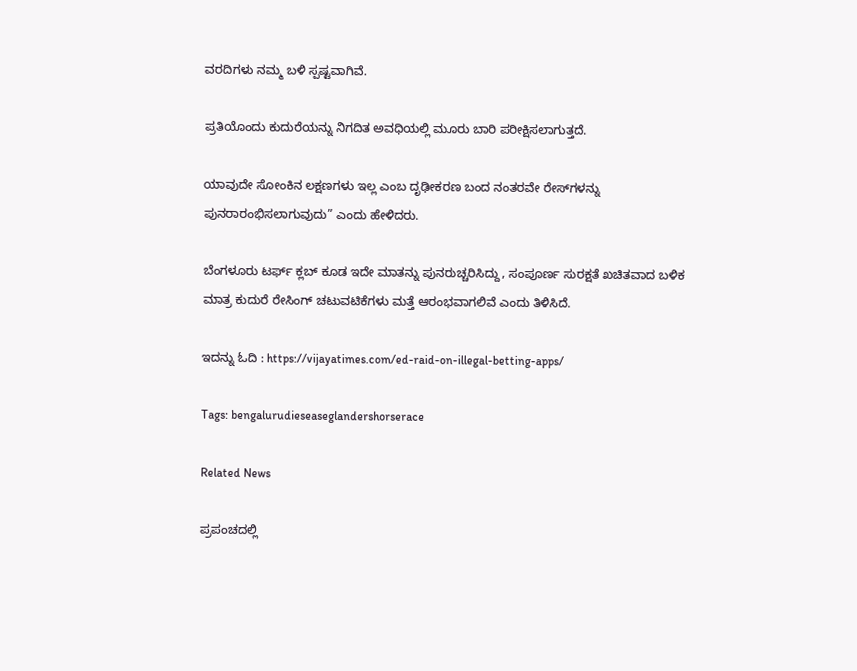ವರದಿಗಳು ನಮ್ಮ ಬಳಿ ಸ್ಪಷ್ಟವಾಗಿವೆ.

ಪ್ರತಿಯೊಂದು ಕುದುರೆಯನ್ನು ನಿಗದಿತ ಅವಧಿಯಲ್ಲಿ ಮೂರು ಬಾರಿ ಪರೀಕ್ಷಿಸಲಾಗುತ್ತದೆ.

ಯಾವುದೇ ಸೋಂಕಿನ ಲಕ್ಷಣಗಳು ಇಲ್ಲ ಎಂಬ ದೃಢೀಕರಣ ಬಂದ ನಂತರವೇ ರೇಸ್‌ಗಳನ್ನು ಪುನರಾರಂಭಿಸಲಾಗುವುದು” ಎಂದು ಹೇಳಿದರು.

ಬೆಂಗಳೂರು ಟರ್ಫ್ ಕ್ಲಬ್ ಕೂಡ ಇದೇ ಮಾತನ್ನು ಪುನರುಚ್ಚರಿಸಿದ್ದು, ಸಂಪೂರ್ಣ ಸುರಕ್ಷತೆ ಖಚಿತವಾದ ಬಳಿಕ ಮಾತ್ರ ಕುದುರೆ ರೇಸಿಂಗ್ ಚಟುವಟಿಕೆಗಳು ಮತ್ತೆ ಆರಂಭವಾಗಲಿವೆ ಎಂದು ತಿಳಿಸಿದೆ.

ಇದನ್ನು ಓದಿ : https://vijayatimes.com/ed-raid-on-illegal-betting-apps/

Tags: bengalurudieseaseglandershorserace

Related News

ಪ್ರಪಂಚದಲ್ಲಿ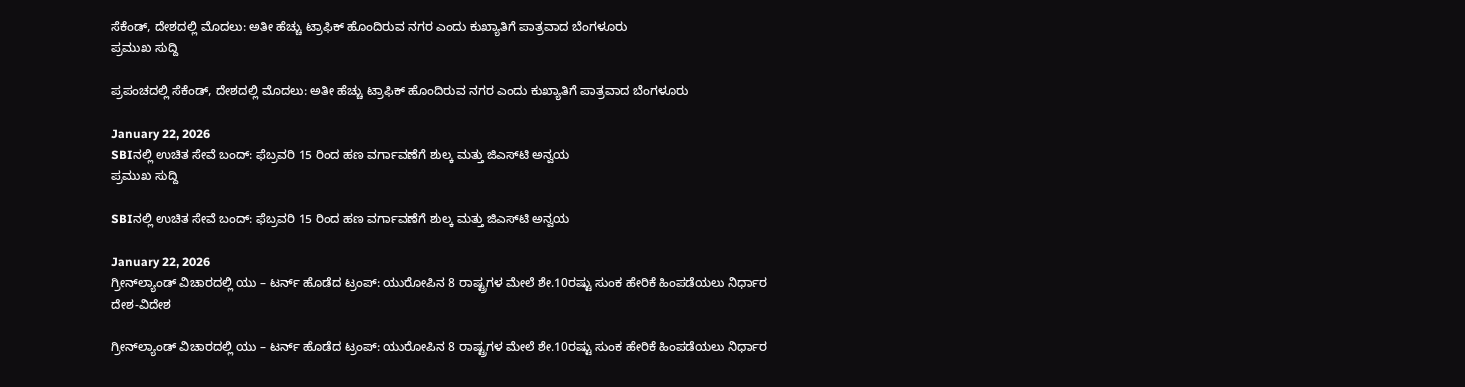ಸೆಕೆಂಡ್‌, ದೇಶದಲ್ಲಿ ಮೊದಲು: ಅತೀ ಹೆಚ್ಚು ಟ್ರಾಫಿಕ್ ಹೊಂದಿರುವ ನಗರ ಎಂದು ಕುಖ್ಯಾತಿಗೆ ಪಾತ್ರವಾದ ಬೆಂಗಳೂರು
ಪ್ರಮುಖ ಸುದ್ದಿ

ಪ್ರಪಂಚದಲ್ಲಿ ಸೆಕೆಂಡ್‌, ದೇಶದಲ್ಲಿ ಮೊದಲು: ಅತೀ ಹೆಚ್ಚು ಟ್ರಾಫಿಕ್ ಹೊಂದಿರುವ ನಗರ ಎಂದು ಕುಖ್ಯಾತಿಗೆ ಪಾತ್ರವಾದ ಬೆಂಗಳೂರು

January 22, 2026
SBIನಲ್ಲಿ ಉಚಿತ ಸೇವೆ ಬಂದ್: ಫೆಬ್ರವರಿ 15 ರಿಂದ ಹಣ ವರ್ಗಾವಣೆಗೆ ಶುಲ್ಕ ಮತ್ತು ಜಿಎಸ್‌ಟಿ ಅನ್ವಯ
ಪ್ರಮುಖ ಸುದ್ದಿ

SBIನಲ್ಲಿ ಉಚಿತ ಸೇವೆ ಬಂದ್: ಫೆಬ್ರವರಿ 15 ರಿಂದ ಹಣ ವರ್ಗಾವಣೆಗೆ ಶುಲ್ಕ ಮತ್ತು ಜಿಎಸ್‌ಟಿ ಅನ್ವಯ

January 22, 2026
ಗ್ರೀನ್‌ಲ್ಯಾಂಡ್ ವಿಚಾರದಲ್ಲಿ ಯು – ಟರ್ನ್ ಹೊಡೆದ ಟ್ರಂಪ್: ಯುರೋಪಿನ 8 ರಾಷ್ಟ್ರಗಳ ಮೇಲೆ ಶೇ.10ರಷ್ಟು ಸುಂಕ ಹೇರಿಕೆ ಹಿಂಪಡೆಯಲು ನಿರ್ಧಾರ
ದೇಶ-ವಿದೇಶ

ಗ್ರೀನ್‌ಲ್ಯಾಂಡ್ ವಿಚಾರದಲ್ಲಿ ಯು – ಟರ್ನ್ ಹೊಡೆದ ಟ್ರಂಪ್: ಯುರೋಪಿನ 8 ರಾಷ್ಟ್ರಗಳ ಮೇಲೆ ಶೇ.10ರಷ್ಟು ಸುಂಕ ಹೇರಿಕೆ ಹಿಂಪಡೆಯಲು ನಿರ್ಧಾರ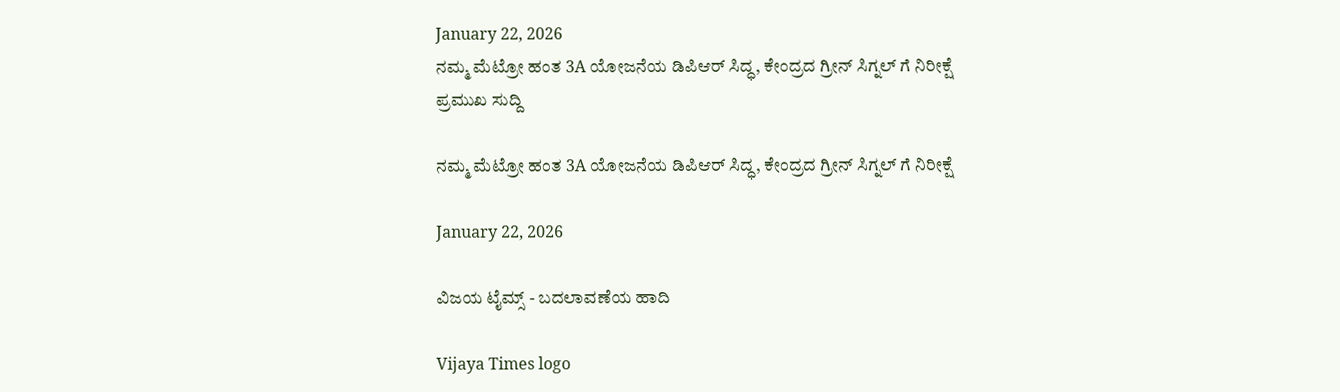January 22, 2026
ನಮ್ಮ ಮೆಟ್ರೋ ಹಂತ 3A ಯೋಜನೆಯ ಡಿಪಿಆರ್ ಸಿದ್ಧ, ಕೇಂದ್ರದ ಗ್ರೀನ್ ಸಿಗ್ನಲ್ ಗೆ ನಿರೀಕ್ಷೆ
ಪ್ರಮುಖ ಸುದ್ದಿ

ನಮ್ಮ ಮೆಟ್ರೋ ಹಂತ 3A ಯೋಜನೆಯ ಡಿಪಿಆರ್ ಸಿದ್ಧ, ಕೇಂದ್ರದ ಗ್ರೀನ್ ಸಿಗ್ನಲ್ ಗೆ ನಿರೀಕ್ಷೆ

January 22, 2026

ವಿಜಯ ಟೈಮ್ಸ್‌ - ಬದಲಾವಣೆಯ ಹಾದಿ

Vijaya Times logo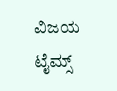ವಿಜಯ ಟೈಮ್ಸ್‌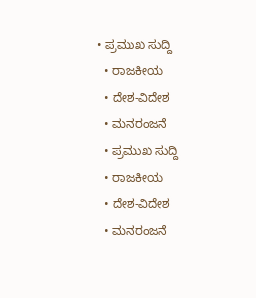• ಪ್ರಮುಖ ಸುದ್ದಿ
  • ರಾಜಕೀಯ
  • ದೇಶ-ವಿದೇಶ
  • ಮನರಂಜನೆ
  • ಪ್ರಮುಖ ಸುದ್ದಿ
  • ರಾಜಕೀಯ
  • ದೇಶ-ವಿದೇಶ
  • ಮನರಂಜನೆ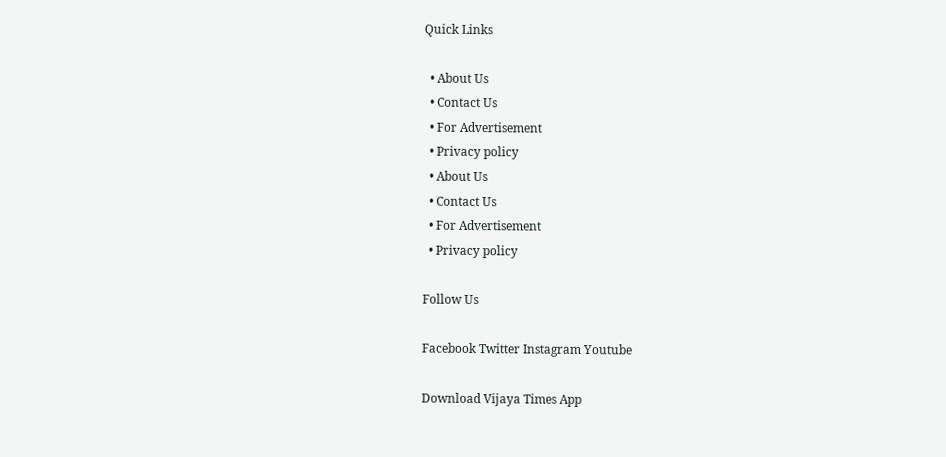Quick Links

  • About Us
  • Contact Us
  • For Advertisement
  • Privacy policy
  • About Us
  • Contact Us
  • For Advertisement
  • Privacy policy

Follow Us

Facebook Twitter Instagram Youtube

Download Vijaya Times App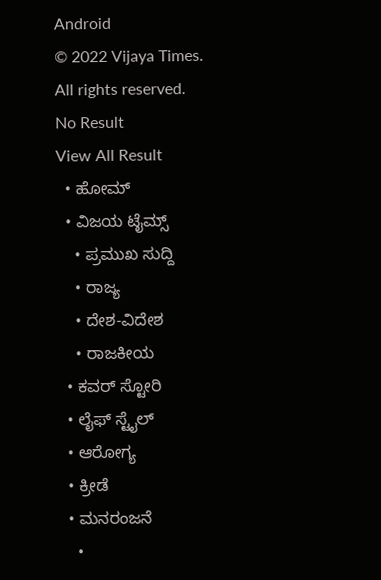Android
© 2022 Vijaya Times. All rights reserved.
No Result
View All Result
  • ಹೋಮ್
  • ವಿಜಯ ಟೈಮ್ಸ್‌
    • ಪ್ರಮುಖ ಸುದ್ದಿ
    • ರಾಜ್ಯ
    • ದೇಶ-ವಿದೇಶ
    • ರಾಜಕೀಯ
  • ಕವರ್‌ ಸ್ಟೋರಿ
  • ಲೈಫ್ ಸ್ಟೈಲ್
  • ಆರೋಗ್ಯ
  • ಕ್ರೀಡೆ
  • ಮನರಂಜನೆ
    •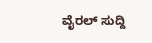ವೈರಲ್ ಸುದ್ದಿ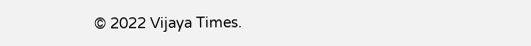© 2022 Vijaya Times.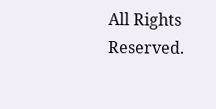All Rights Reserved.